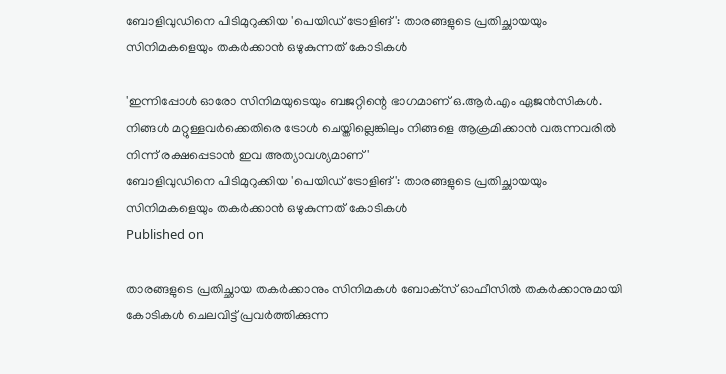ബോളിവുഡിനെ പിടിമുറുക്കിയ 'പെയിഡ് ട്രോളിങ്': താരങ്ങളുടെ പ്രതിച്ഛായയും സിനിമകളെയും തകര്‍ക്കാന്‍ ഒഴുകുന്നത് കോടികള്‍

'ഇന്നിപ്പോള്‍ ഓരോ സിനിമയുടെയും ബജറ്റിന്റെ ഭാഗമാണ് ഒ.ആര്‍.എം ഏജന്‍സികള്‍. നിങ്ങള്‍ മറ്റുള്ളവര്‍ക്കെതിരെ ട്രോള്‍ ചെയ്തില്ലെങ്കിലും നിങ്ങളെ ആക്രമിക്കാന്‍ വരുന്നവരില്‍ നിന്ന് രക്ഷപ്പെടാന്‍ ഇവ അത്യാവശ്യമാണ്'
ബോളിവുഡിനെ പിടിമുറുക്കിയ 'പെയിഡ് ട്രോളിങ്': താരങ്ങളുടെ പ്രതിച്ഛായയും സിനിമകളെയും തകര്‍ക്കാന്‍ ഒഴുകുന്നത് കോടികള്‍
Published on

താരങ്ങളുടെ പ്രതിച്ഛായ തകര്‍ക്കാനും സിനിമകള്‍ ബോക്‌സ് ഓഫീസില്‍ തകര്‍ക്കാനുമായി കോടികള്‍ ചെലവിട്ട് പ്രവര്‍ത്തിക്കുന്ന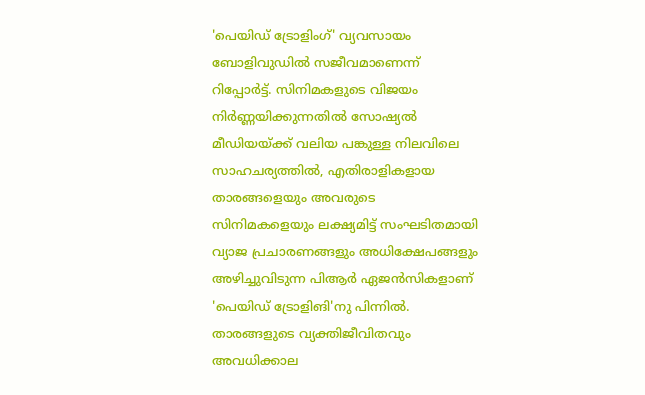'പെയിഡ് ട്രോളിംഗ്' വ്യവസായം ബോളിവുഡില്‍ സജീവമാണെന്ന് റിപ്പോര്‍ട്ട്. സിനിമകളുടെ വിജയം നിര്‍ണ്ണയിക്കുന്നതില്‍ സോഷ്യല്‍ മീഡിയയ്ക്ക് വലിയ പങ്കുള്ള നിലവിലെ സാഹചര്യത്തില്‍, എതിരാളികളായ താരങ്ങളെയും അവരുടെ സിനിമകളെയും ലക്ഷ്യമിട്ട് സംഘടിതമായി വ്യാജ പ്രചാരണങ്ങളും അധിക്ഷേപങ്ങളും അഴിച്ചുവിടുന്ന പിആര്‍ ഏജന്‍സികളാണ് 'പെയിഡ് ട്രോളിങി'നു പിന്നില്‍. താരങ്ങളുടെ വ്യക്തിജീവിതവും അവധിക്കാല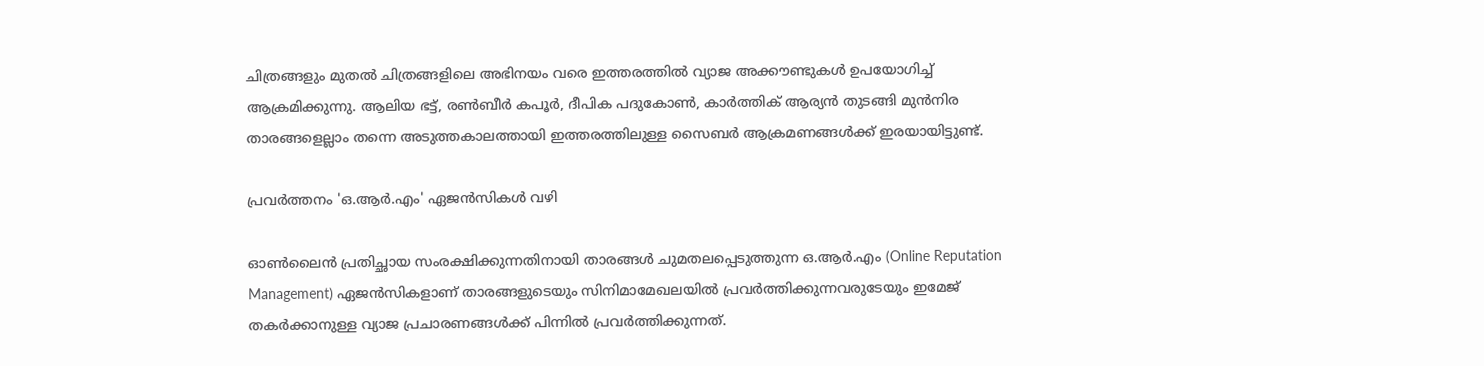ചിത്രങ്ങളും മുതല്‍ ചിത്രങ്ങളിലെ അഭിനയം വരെ ഇത്തരത്തില്‍ വ്യാജ അക്കൗണ്ടുകള്‍ ഉപയോഗിച്ച് ആക്രമിക്കുന്നു. ആലിയ ഭട്ട്, രണ്‍ബീര്‍ കപൂര്‍, ദീപിക പദുകോണ്‍, കാര്‍ത്തിക് ആര്യന്‍ തുടങ്ങി മുന്‍നിര താരങ്ങളെല്ലാം തന്നെ അടുത്തകാലത്തായി ഇത്തരത്തിലുള്ള സൈബര്‍ ആക്രമണങ്ങള്‍ക്ക് ഇരയായിട്ടുണ്ട്.

പ്രവര്‍ത്തനം 'ഒ.ആര്‍.എം' ഏജന്‍സികള്‍ വഴി

ഓണ്‍ലൈന്‍ പ്രതിച്ഛായ സംരക്ഷിക്കുന്നതിനായി താരങ്ങള്‍ ചുമതലപ്പെടുത്തുന്ന ഒ.ആര്‍.എം (Online Reputation Management) ഏജന്‍സികളാണ് താരങ്ങളുടെയും സിനിമാമേഖലയില്‍ പ്രവര്‍ത്തിക്കുന്നവരുടേയും ഇമേജ് തകര്‍ക്കാനുള്ള വ്യാജ പ്രചാരണങ്ങള്‍ക്ക് പിന്നില്‍ പ്രവര്‍ത്തിക്കുന്നത്.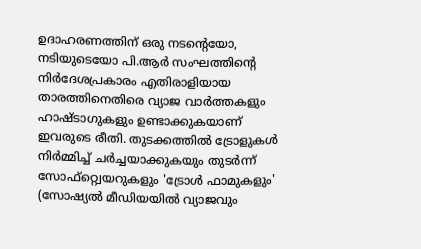ഉദാഹരണത്തിന് ഒരു നടന്റെയോ, നടിയുടെയോ പി.ആര്‍ സംഘത്തിന്റെ നിര്‍ദേശപ്രകാരം എതിരാളിയായ താരത്തിനെതിരെ വ്യാജ വാര്‍ത്തകളും ഹാഷ്ടാഗുകളും ഉണ്ടാക്കുകയാണ് ഇവരുടെ രീതി. തുടക്കത്തില്‍ ട്രോളുകള്‍ നിര്‍മ്മിച്ച് ചര്‍ച്ചയാക്കുകയും തുടര്‍ന്ന് സോഫ്റ്റ്വെയറുകളും 'ട്രോള്‍ ഫാമുകളും' (സോഷ്യല്‍ മീഡിയയില്‍ വ്യാജവും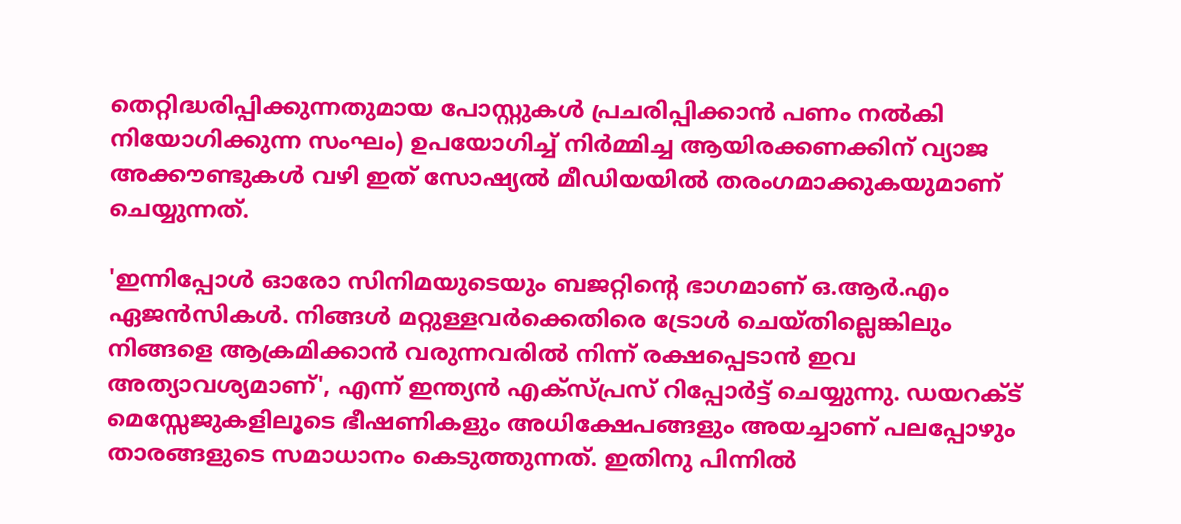തെറ്റിദ്ധരിപ്പിക്കുന്നതുമായ പോസ്റ്റുകള്‍ പ്രചരിപ്പിക്കാന്‍ പണം നല്‍കി നിയോഗിക്കുന്ന സംഘം) ഉപയോഗിച്ച് നിര്‍മ്മിച്ച ആയിരക്കണക്കിന് വ്യാജ അക്കൗണ്ടുകള്‍ വഴി ഇത് സോഷ്യല്‍ മീഡിയയില്‍ തരംഗമാക്കുകയുമാണ് ചെയ്യുന്നത്.

'ഇന്നിപ്പോള്‍ ഓരോ സിനിമയുടെയും ബജറ്റിന്റെ ഭാഗമാണ് ഒ.ആര്‍.എം ഏജന്‍സികള്‍. നിങ്ങള്‍ മറ്റുള്ളവര്‍ക്കെതിരെ ട്രോള്‍ ചെയ്തില്ലെങ്കിലും നിങ്ങളെ ആക്രമിക്കാന്‍ വരുന്നവരില്‍ നിന്ന് രക്ഷപ്പെടാന്‍ ഇവ അത്യാവശ്യമാണ്', എന്ന് ഇന്ത്യന്‍ എക്‌സ്പ്രസ് റിപ്പോര്‍ട്ട് ചെയ്യുന്നു. ഡയറക്ട് മെസ്സേജുകളിലൂടെ ഭീഷണികളും അധിക്ഷേപങ്ങളും അയച്ചാണ് പലപ്പോഴും താരങ്ങളുടെ സമാധാനം കെടുത്തുന്നത്. ഇതിനു പിന്നില്‍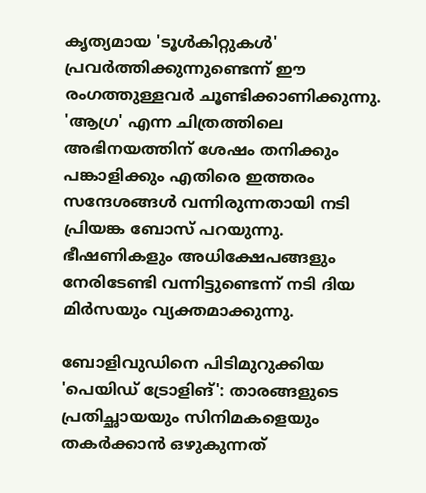കൃത്യമായ 'ടൂള്‍കിറ്റുകള്‍' പ്രവര്‍ത്തിക്കുന്നുണ്ടെന്ന് ഈ രംഗത്തുള്ളവര്‍ ചൂണ്ടിക്കാണിക്കുന്നു. 'ആഗ്ര' എന്ന ചിത്രത്തിലെ അഭിനയത്തിന് ശേഷം തനിക്കും പങ്കാളിക്കും എതിരെ ഇത്തരം സന്ദേശങ്ങള്‍ വന്നിരുന്നതായി നടി പ്രിയങ്ക ബോസ് പറയുന്നു. ഭീഷണികളും അധിക്ഷേപങ്ങളും നേരിടേണ്ടി വന്നിട്ടുണ്ടെന്ന് നടി ദിയ മിര്‍സയും വ്യക്തമാക്കുന്നു.

ബോളിവുഡിനെ പിടിമുറുക്കിയ 'പെയിഡ് ട്രോളിങ്': താരങ്ങളുടെ പ്രതിച്ഛായയും സിനിമകളെയും തകര്‍ക്കാന്‍ ഒഴുകുന്നത്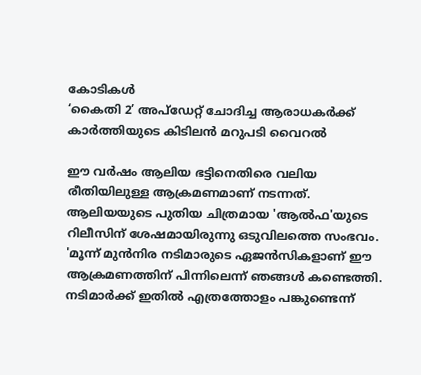കോടികള്‍
‘കൈതി 2’ അപ്‌ഡേറ്റ് ചോദിച്ച ആരാധകർക്ക് കാർത്തിയുടെ കിടിലൻ മറുപടി വൈറൽ

ഈ വര്‍ഷം ആലിയ ഭട്ടിനെതിരെ വലിയ രീതിയിലുള്ള ആക്രമണമാണ് നടന്നത്. ആലിയയുടെ പുതിയ ചിത്രമായ 'ആല്‍ഫ'യുടെ റിലീസിന് ശേഷമായിരുന്നു ഒടുവിലത്തെ സംഭവം. 'മൂന്ന് മുന്‍നിര നടിമാരുടെ ഏജന്‍സികളാണ് ഈ ആക്രമണത്തിന് പിന്നിലെന്ന് ഞങ്ങള്‍ കണ്ടെത്തി. നടിമാര്‍ക്ക് ഇതില്‍ എത്രത്തോളം പങ്കുണ്ടെന്ന്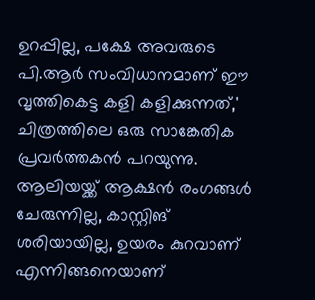ഉറപ്പില്ല, പക്ഷേ അവരുടെ പി.ആര്‍ സംവിധാനമാണ് ഈ വൃത്തികെട്ട കളി കളിക്കുന്നത്,' ചിത്രത്തിലെ ഒരു സാങ്കേതിക പ്രവര്‍ത്തകന്‍ പറയുന്നു. ആലിയയ്ക്ക് ആക്ഷന്‍ രംഗങ്ങള്‍ ചേരുന്നില്ല, കാസ്റ്റിങ് ശരിയായില്ല, ഉയരം കുറവാണ് എന്നിങ്ങനെയാണ്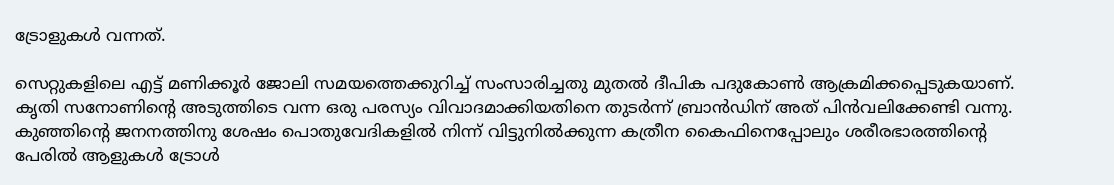ട്രോളുകള്‍ വന്നത്.

സെറ്റുകളിലെ എട്ട് മണിക്കൂര്‍ ജോലി സമയത്തെക്കുറിച്ച് സംസാരിച്ചതു മുതല്‍ ദീപിക പദുകോണ്‍ ആക്രമിക്കപ്പെടുകയാണ്. കൃതി സനോണിന്റെ അടുത്തിടെ വന്ന ഒരു പരസ്യം വിവാദമാക്കിയതിനെ തുടര്‍ന്ന് ബ്രാന്‍ഡിന് അത് പിന്‍വലിക്കേണ്ടി വന്നു. കുഞ്ഞിന്റെ ജനനത്തിനു ശേഷം പൊതുവേദികളില്‍ നിന്ന് വിട്ടുനില്‍ക്കുന്ന കത്രീന കൈഫിനെപ്പോലും ശരീരഭാരത്തിന്റെ പേരില്‍ ആളുകള്‍ ട്രോള്‍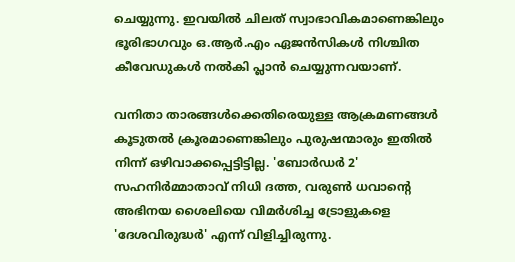ചെയ്യുന്നു. ഇവയില്‍ ചിലത് സ്വാഭാവികമാണെങ്കിലും ഭൂരിഭാഗവും ഒ.ആര്‍.എം ഏജന്‍സികള്‍ നിശ്ചിത കീവേഡുകള്‍ നല്‍കി പ്ലാന്‍ ചെയ്യുന്നവയാണ്.

വനിതാ താരങ്ങള്‍ക്കെതിരെയുള്ള ആക്രമണങ്ങള്‍ കൂടുതല്‍ ക്രൂരമാണെങ്കിലും പുരുഷന്മാരും ഇതില്‍ നിന്ന് ഒഴിവാക്കപ്പെട്ടിട്ടില്ല. 'ബോര്‍ഡര്‍ 2' സഹനിര്‍മ്മാതാവ് നിധി ദത്ത, വരുണ്‍ ധവാന്റെ അഭിനയ ശൈലിയെ വിമര്‍ശിച്ച ട്രോളുകളെ 'ദേശവിരുദ്ധര്‍' എന്ന് വിളിച്ചിരുന്നു.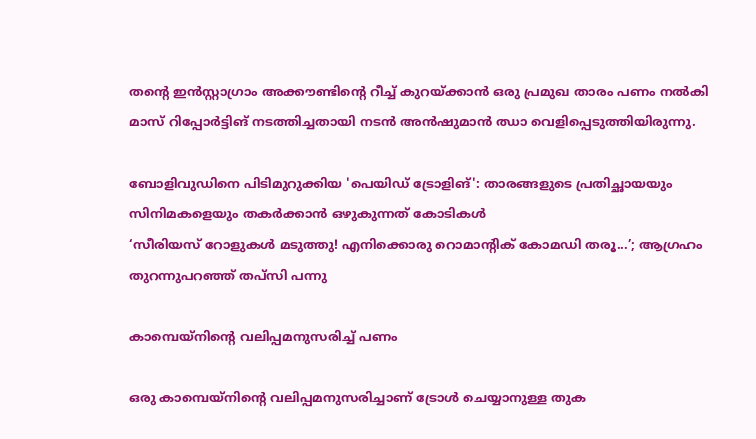തന്റെ ഇന്‍സ്റ്റാഗ്രാം അക്കൗണ്ടിന്റെ റീച്ച് കുറയ്ക്കാന്‍ ഒരു പ്രമുഖ താരം പണം നല്‍കി മാസ് റിപ്പോര്‍ട്ടിങ് നടത്തിച്ചതായി നടന്‍ അന്‍ഷുമാന്‍ ഝാ വെളിപ്പെടുത്തിയിരുന്നു.

ബോളിവുഡിനെ പിടിമുറുക്കിയ 'പെയിഡ് ട്രോളിങ്': താരങ്ങളുടെ പ്രതിച്ഛായയും സിനിമകളെയും തകര്‍ക്കാന്‍ ഒഴുകുന്നത് കോടികള്‍
‘സീരിയസ് റോളുകൾ മടുത്തു! എനിക്കൊരു റൊമാന്റിക് കോമഡി തരൂ...’; ആഗ്രഹം തുറന്നുപറഞ്ഞ് തപ്‌സി പന്നു

കാമ്പെയ്നിന്റെ വലിപ്പമനുസരിച്ച് പണം

ഒരു കാമ്പെയ്നിന്റെ വലിപ്പമനുസരിച്ചാണ് ട്രോള്‍ ചെയ്യാനുള്ള തുക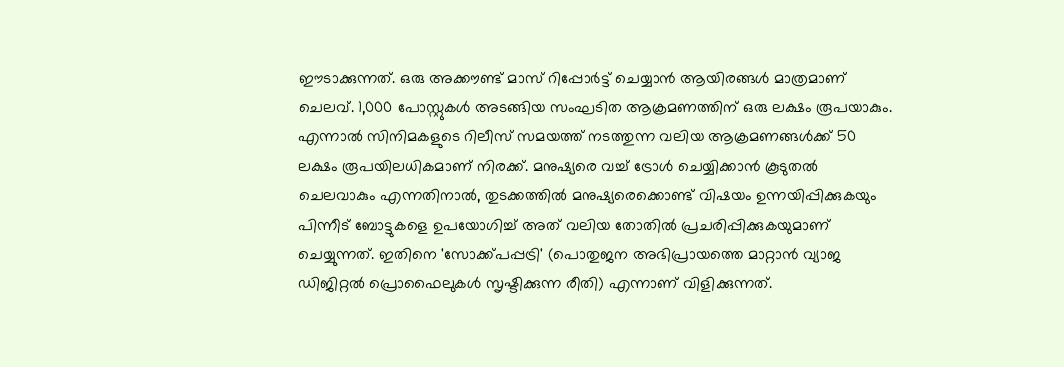ഈടാക്കുന്നത്. ഒരു അക്കൗണ്ട് മാസ് റിപ്പോര്‍ട്ട് ചെയ്യാന്‍ ആയിരങ്ങള്‍ മാത്രമാണ് ചെലവ്. 1,000 പോസ്റ്റുകള്‍ അടങ്ങിയ സംഘടിത ആക്രമണത്തിന് ഒരു ലക്ഷം രൂപയാകും. എന്നാല്‍ സിനിമകളുടെ റിലീസ് സമയത്ത് നടത്തുന്ന വലിയ ആക്രമണങ്ങള്‍ക്ക് 50 ലക്ഷം രൂപയിലധികമാണ് നിരക്ക്. മനുഷ്യരെ വച്ച് ട്രോള്‍ ചെയ്യിക്കാന്‍ കൂടുതല്‍ ചെലവാകും എന്നതിനാല്‍, തുടക്കത്തില്‍ മനുഷ്യരെക്കൊണ്ട് വിഷയം ഉന്നയിപ്പിക്കുകയും പിന്നീട് ബോട്ടുകളെ ഉപയോഗിച്ച് അത് വലിയ തോതില്‍ പ്രചരിപ്പിക്കുകയുമാണ് ചെയ്യുന്നത്. ഇതിനെ 'സോക്ക്പപ്പട്രി' (പൊതുജന അഭിപ്രായത്തെ മാറ്റാന്‍ വ്യാജ ഡിജിറ്റല്‍ പ്രൊഫൈലുകള്‍ സൃഷ്ടിക്കുന്ന രീതി) എന്നാണ് വിളിക്കുന്നത്.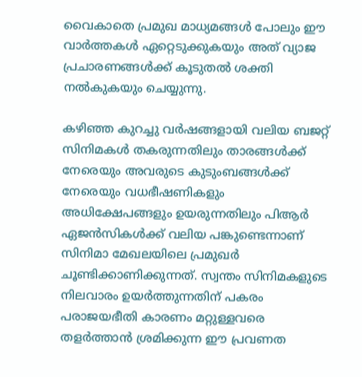വൈകാതെ പ്രമുഖ മാധ്യമങ്ങള്‍ പോലും ഈ വാര്‍ത്തകള്‍ ഏറ്റെടുക്കുകയും അത് വ്യാജ പ്രചാരണങ്ങള്‍ക്ക് കൂടുതല്‍ ശക്തി നല്‍കുകയും ചെയ്യുന്നു.

കഴിഞ്ഞ കുറച്ചു വര്‍ഷങ്ങളായി വലിയ ബജറ്റ് സിനിമകള്‍ തകരുന്നതിലും താരങ്ങള്‍ക്ക് നേരെയും അവരുടെ കുടുംബങ്ങള്‍ക്ക് നേരെയും വധഭീഷണികളും അധിക്ഷേപങ്ങളും ഉയരുന്നതിലും പിആര്‍ ഏജന്‍സികള്‍ക്ക് വലിയ പങ്കുണ്ടെന്നാണ് സിനിമാ മേഖലയിലെ പ്രമുഖര്‍ ചൂണ്ടിക്കാണിക്കുന്നത്. സ്വന്തം സിനിമകളുടെ നിലവാരം ഉയര്‍ത്തുന്നതിന് പകരം പരാജയഭീതി കാരണം മറ്റുള്ളവരെ തളര്‍ത്താന്‍ ശ്രമിക്കുന്ന ഈ പ്രവണത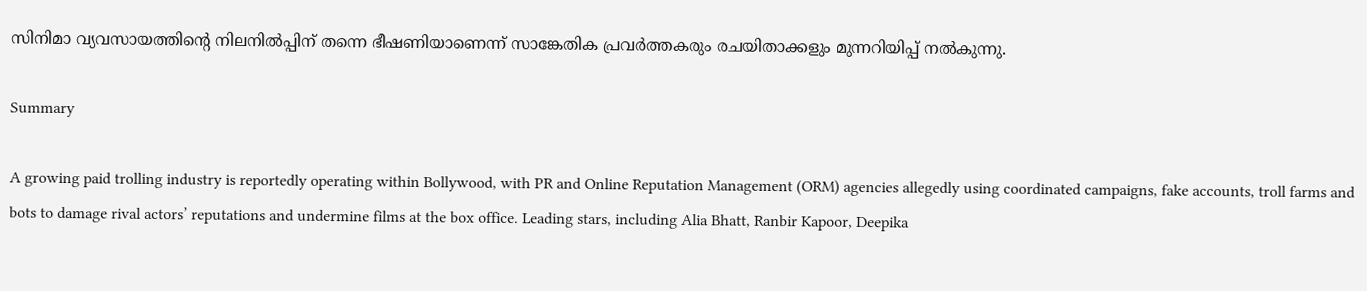സിനിമാ വ്യവസായത്തിന്റെ നിലനില്‍പ്പിന് തന്നെ ഭീഷണിയാണെന്ന് സാങ്കേതിക പ്രവര്‍ത്തകരും രചയിതാക്കളും മുന്നറിയിപ്പ് നല്‍കുന്നു.

Summary

A growing paid trolling industry is reportedly operating within Bollywood, with PR and Online Reputation Management (ORM) agencies allegedly using coordinated campaigns, fake accounts, troll farms and bots to damage rival actors’ reputations and undermine films at the box office. Leading stars, including Alia Bhatt, Ranbir Kapoor, Deepika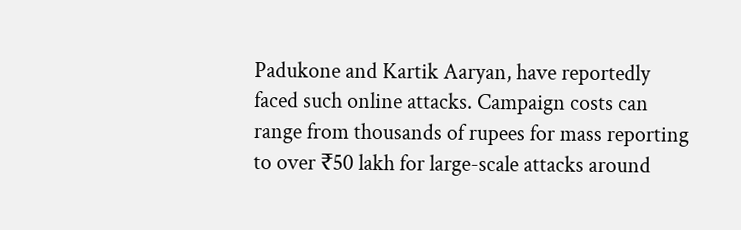Padukone and Kartik Aaryan, have reportedly faced such online attacks. Campaign costs can range from thousands of rupees for mass reporting to over ₹50 lakh for large-scale attacks around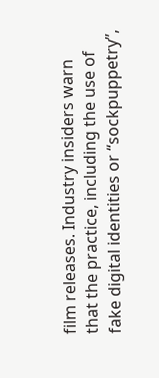film releases. Industry insiders warn that the practice, including the use of fake digital identities or “sockpuppetry”,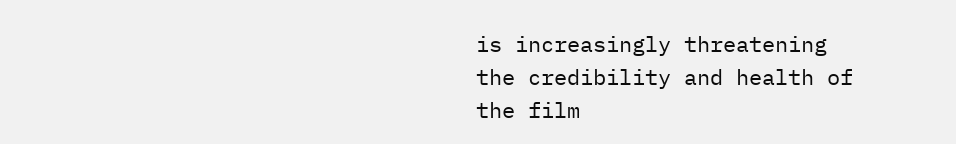is increasingly threatening the credibility and health of the film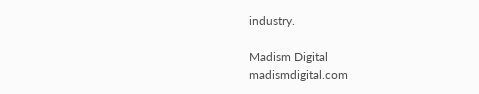industry.

Madism Digital
madismdigital.com